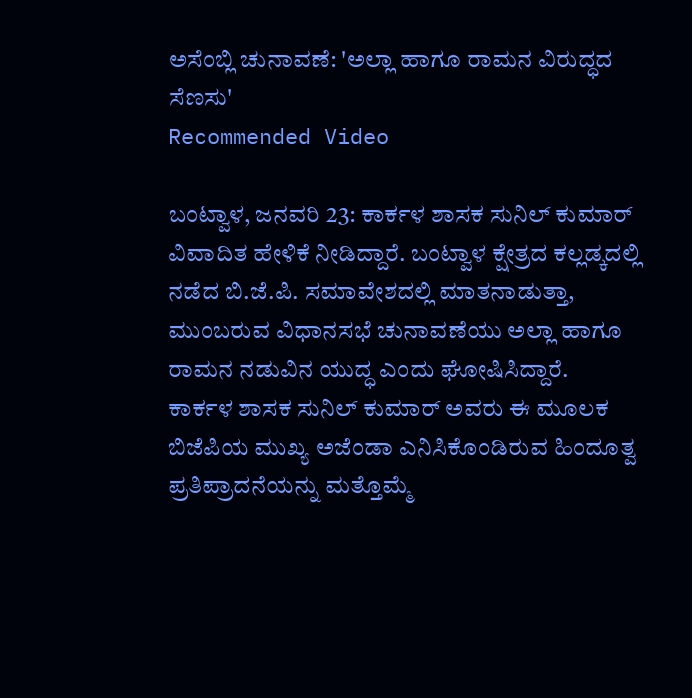ಅಸೆಂಬ್ಲಿ ಚುನಾವಣೆ: 'ಅಲ್ಲಾ ಹಾಗೂ ರಾಮನ ವಿರುದ್ಧದ ಸೆಣಸು'
Recommended Video

ಬಂಟ್ವಾಳ, ಜನವರಿ 23: ಕಾರ್ಕಳ ಶಾಸಕ ಸುನಿಲ್ ಕುಮಾರ್ ವಿವಾದಿತ ಹೇಳಿಕೆ ನೀಡಿದ್ದಾರೆ. ಬಂಟ್ವಾಳ ಕ್ಷೇತ್ರದ ಕಲ್ಲಡ್ಕದಲ್ಲಿ ನಡೆದ ಬಿ.ಜೆ.ಪಿ. ಸಮಾವೇಶದಲ್ಲಿ ಮಾತನಾಡುತ್ತಾ, ಮುಂಬರುವ ವಿಧಾನಸಭೆ ಚುನಾವಣೆಯು ಅಲ್ಲಾ ಹಾಗೂ ರಾಮನ ನಡುವಿನ ಯುದ್ಧ ಎಂದು ಘೋಷಿಸಿದ್ದಾರೆ.
ಕಾರ್ಕಳ ಶಾಸಕ ಸುನಿಲ್ ಕುಮಾರ್ ಅವರು ಈ ಮೂಲಕ ಬಿಜೆಪಿಯ ಮುಖ್ಯ ಅಜೆಂಡಾ ಎನಿಸಿಕೊಂಡಿರುವ ಹಿಂದೂತ್ವ ಪ್ರತಿಪ್ರಾದನೆಯನ್ನು ಮತ್ತೊಮ್ಮೆ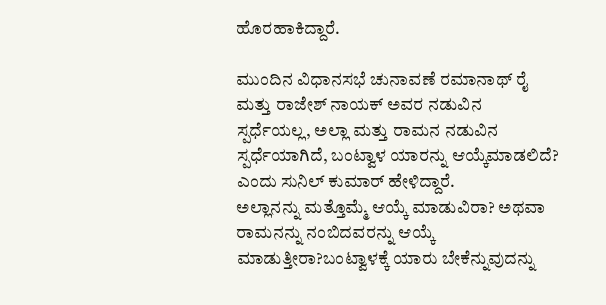ಹೊರಹಾಕಿದ್ದಾರೆ.

ಮುಂದಿನ ವಿಧಾನಸಭೆ ಚುನಾವಣೆ ರಮಾನಾಥ್ ರೈ ಮತ್ತು ರಾಜೇಶ್ ನಾಯಕ್ ಅವರ ನಡುವಿನ ಸ್ಪರ್ಧೆಯಲ್ಲ, ಅಲ್ಲಾ ಮತ್ತು ರಾಮನ ನಡುವಿನ ಸ್ಪರ್ಧೆಯಾಗಿದೆ, ಬಂಟ್ವಾಳ ಯಾರನ್ನು ಆಯ್ಕೆಮಾಡಲಿದೆ? ಎಂದು ಸುನಿಲ್ ಕುಮಾರ್ ಹೇಳಿದ್ದಾರೆ.
ಅಲ್ಲಾನನ್ನು ಮತ್ತೊಮ್ಮೆ ಆಯ್ಕೆ ಮಾಡುವಿರಾ? ಅಥವಾ ರಾಮನನ್ನು ನಂಬಿದವರನ್ನು ಆಯ್ಕೆ ಮಾಡುತ್ತೀರಾ?ಬಂಟ್ವಾಳಕ್ಕೆ ಯಾರು ಬೇಕೆನ್ನುವುದನ್ನು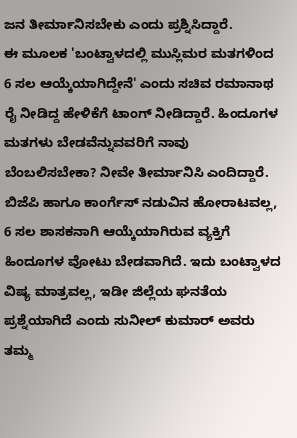ಜನ ತೀರ್ಮಾನಿಸಬೇಕು ಎಂದು ಪ್ರಶ್ನಿಸಿದ್ದಾರೆ.
ಈ ಮೂಲಕ 'ಬಂಟ್ವಾಳದಲ್ಲಿ ಮುಸ್ಲಿಮರ ಮತಗಳಿಂದ 6 ಸಲ ಆಯ್ಕೆಯಾಗಿದ್ದೇನೆ' ಎಂದು ಸಚಿವ ರಮಾನಾಥ ರೈ ನೀಡಿದ್ದ ಹೇಳಿಕೆಗೆ ಟಾಂಗ್ ನೀಡಿದ್ದಾರೆ. ಹಿಂದೂಗಳ ಮತಗಳು ಬೇಡವೆನ್ನುವವರಿಗೆ ನಾವು ಬೆಂಬಲಿಸಬೇಕಾ? ನೀವೇ ತೀರ್ಮಾನಿಸಿ ಎಂದಿದ್ದಾರೆ.
ಬಿಜೆಪಿ ಹಾಗೂ ಕಾಂರ್ಗೆಸ್ ನಡುವಿನ ಹೋರಾಟವಲ್ಲ, 6 ಸಲ ಶಾಸಕನಾಗಿ ಆಯ್ಕೆಯಾಗಿರುವ ವ್ಯಕ್ತಿಗೆ ಹಿಂದೂಗಳ ವೋಟು ಬೇಡವಾಗಿದೆ. ಇದು ಬಂಟ್ವಾಳದ ವಿಷ್ಯ ಮಾತ್ರವಲ್ಲ, ಇಡೀ ಜಿಲ್ಲೆಯ ಘನತೆಯ ಪ್ರಶ್ನೆಯಾಗಿದೆ ಎಂದು ಸುನೀಲ್ ಕುಮಾರ್ ಅವರು ತಮ್ಮ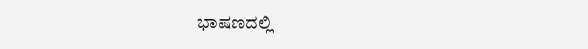ಭಾಷಣದಲ್ಲಿ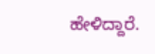ಹೇಳಿದ್ದಾರೆ.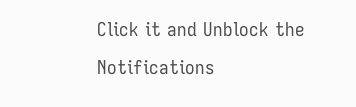Click it and Unblock the Notifications